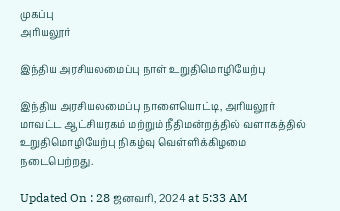முகப்பு
அரியலூர்

இந்திய அரசியலமைப்பு நாள் உறுதிமொழியேற்பு

இந்திய அரசியலமைப்பு நாளையொட்டி, அரியலூர் மாவட்ட ஆட்சியரகம் மற்றும் நீதிமன்றத்தில் வளாகத்தில் உறுதிமொழியேற்பு நிகழ்வு வெள்ளிக்கிழமை நடைபெற்றது.

Updated On : 28 ஜனவரி, 2024 at 5:33 AM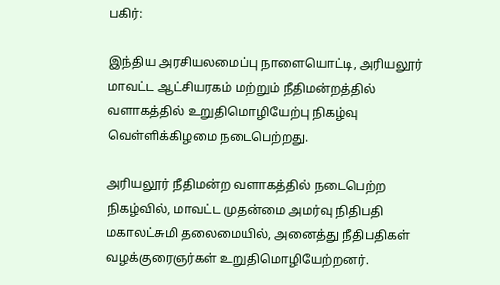பகிர்:

இந்திய அரசியலமைப்பு நாளையொட்டி, அரியலூர் மாவட்ட ஆட்சியரகம் மற்றும் நீதிமன்றத்தில் வளாகத்தில் உறுதிமொழியேற்பு நிகழ்வு வெள்ளிக்கிழமை நடைபெற்றது.

அரியலூர் நீதிமன்ற வளாகத்தில் நடைபெற்ற நிகழ்வில், மாவட்ட முதன்மை அமர்வு நிதிபதி மகாலட்சுமி தலைமையில், அனைத்து நீதிபதிகள் வழக்குரைஞர்கள் உறுதிமொழியேற்றனர்.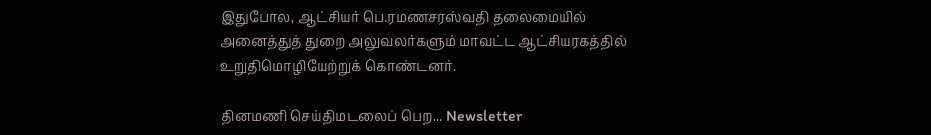இதுபோல, ஆட்சியர் பெ.ரமணசரஸ்வதி தலைமையில் அனைத்துத் துறை அலுவலர்களும் மாவட்ட ஆட்சியரகத்தில் உறுதிமொழியேற்றுக் கொண்டனர்.

தினமணி செய்திமடலைப் பெற... Newsletter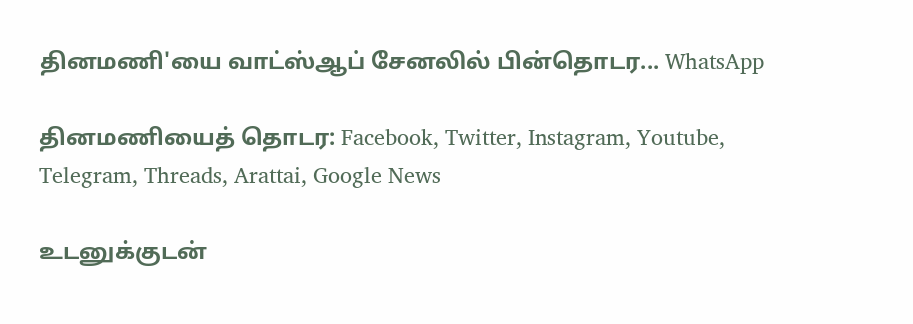தினமணி'யை வாட்ஸ்ஆப் சேனலில் பின்தொடர... WhatsApp

தினமணியைத் தொடர: Facebook, Twitter, Instagram, Youtube, Telegram, Threads, Arattai, Google News

உடனுக்குடன்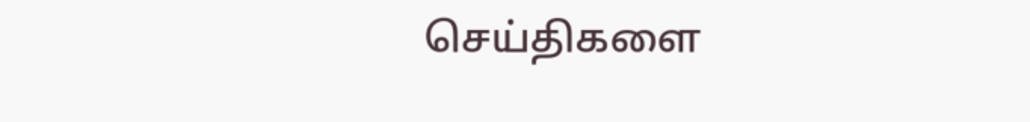செய்திகளை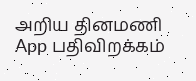அறிய தினமணி App பதிவிறக்கம்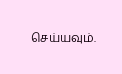செய்யவும்.